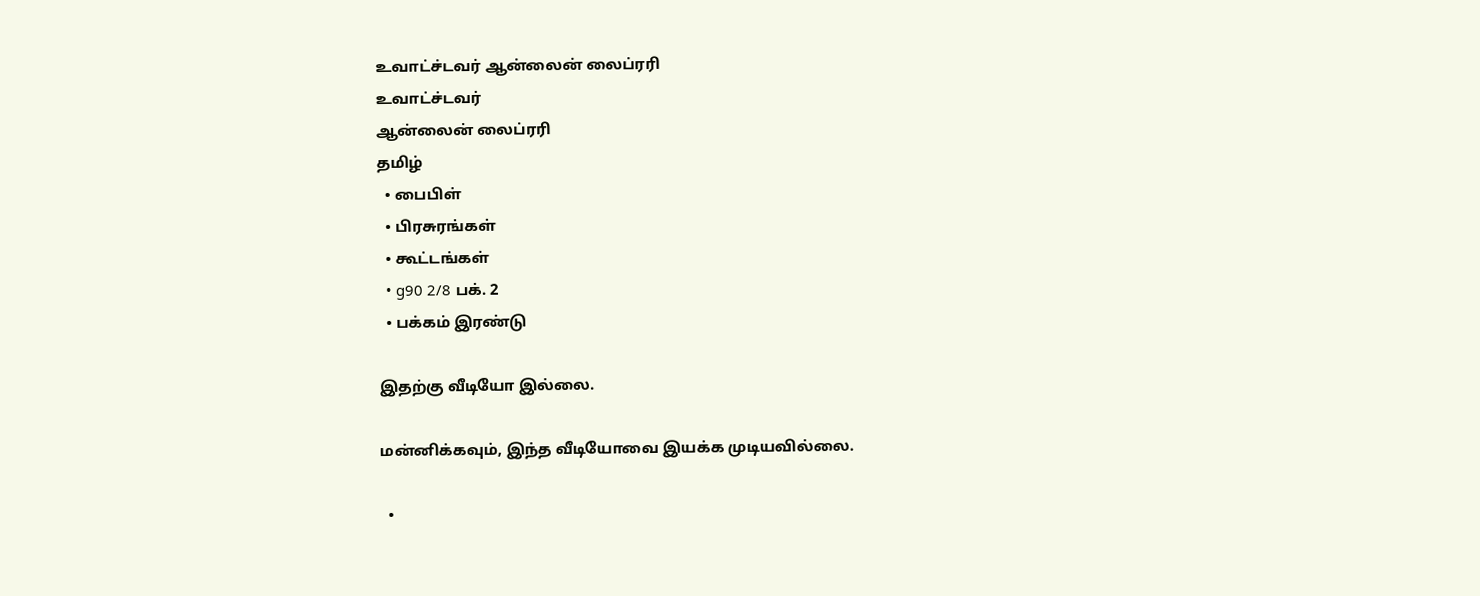உவாட்ச்டவர் ஆன்லைன் லைப்ரரி
உவாட்ச்டவர்
ஆன்லைன் லைப்ரரி
தமிழ்
  • பைபிள்
  • பிரசுரங்கள்
  • கூட்டங்கள்
  • g90 2/8 பக். 2
  • பக்கம் இரண்டு

இதற்கு வீடியோ இல்லை.

மன்னிக்கவும், இந்த வீடியோவை இயக்க முடியவில்லை.

  •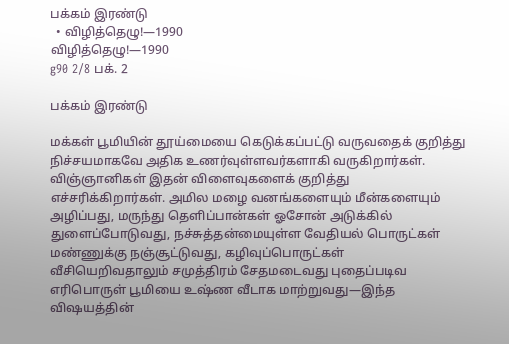பக்கம் இரண்டு
  • விழித்தெழு!—1990
விழித்தெழு!—1990
g90 2/8 பக். 2

பக்கம் இரண்டு

மக்கள் பூமியின் தூய்மையை கெடுக்கப்பட்டு வருவதைக் குறித்து நிச்சயமாகவே அதிக உணர்வுள்ளவர்களாகி வருகிறார்கள். விஞ்ஞானிகள் இதன் விளைவுகளைக் குறித்து எச்சரிக்கிறார்கள். அமில மழை வனங்களையும் மீன்களையும் அழிப்பது, மருந்து தெளிப்பான்கள் ஓசோன் அடுக்கில் துளைப்போடுவது, நச்சுத்தன்மையுள்ள வேதியல் பொருட்கள் மண்ணுக்கு நஞ்சூட்டுவது, கழிவுப்பொருட்கள் வீசியெறிவதாலும் சமுத்திரம் சேதமடைவது புதைப்படிவ எரிபொருள் பூமியை உஷ்ண வீடாக மாற்றுவது—இந்த விஷயத்தின்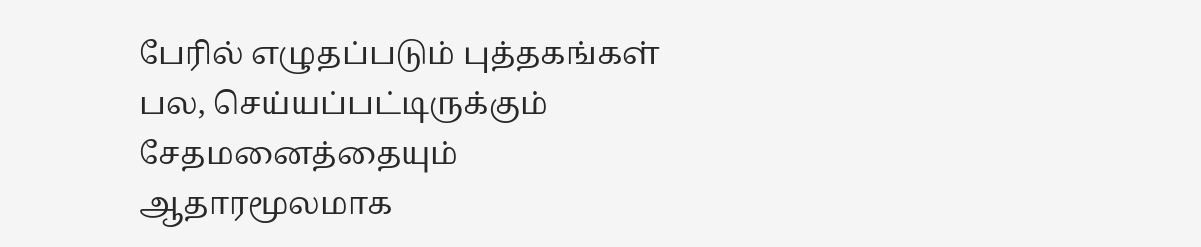பேரில் எழுதப்படும் புத்தகங்கள் பல, செய்யப்பட்டிருக்கும் சேதமனைத்தையும் ஆதாரமூலமாக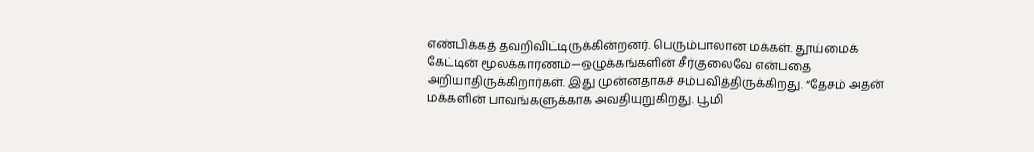எண்பிக்கத் தவறிவிட்டிருக்கின்றனர். பெரும்பாலான மக்கள். தூய்மைக் கேட்டின் மூலக்காரணம்—ஒழுக்கங்களின் சீர்குலைவே என்பதை அறியாதிருக்கிறார்கள். இது முன்னதாகச் சம்பவித்திருக்கிறது. “தேசம் அதன் மக்களின் பாவங்களுக்காக அவதியுறுகிறது. பூமி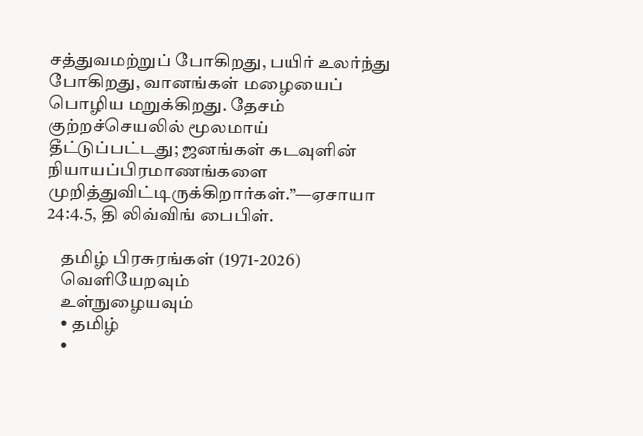சத்துவமற்றுப் போகிறது, பயிர் உலர்ந்து போகிறது, வானங்கள் மழையைப் பொழிய மறுக்கிறது. தேசம் குற்றச்செயலில் மூலமாய் தீட்டுப்பட்டது; ஜனங்கள் கடவுளின் நியாயப்பிரமாணங்களை முறித்துவிட்டிருக்கிறார்கள்.”—ஏசாயா 24:4.5, தி லிவ்விங் பைபிள்.

    தமிழ் பிரசுரங்கள் (1971-2026)
    வெளியேறவும்
    உள்நுழையவும்
    • தமிழ்
    •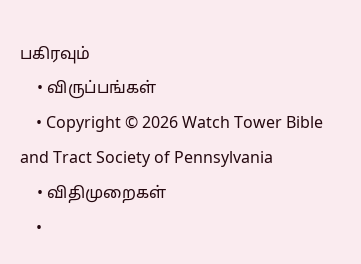பகிரவும்
    • விருப்பங்கள்
    • Copyright © 2026 Watch Tower Bible and Tract Society of Pennsylvania
    • விதிமுறைகள்
    •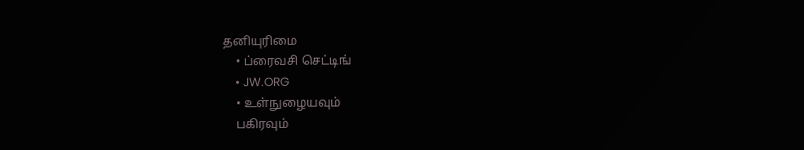தனியுரிமை
    • ப்ரைவசி செட்டிங்
    • JW.ORG
    • உள்நுழையவும்
    பகிரவும்